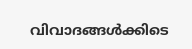വിവാദങ്ങള്‍ക്കിടെ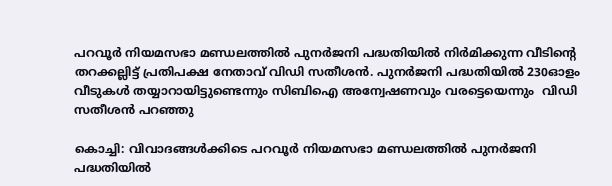പറവൂര്‍ നിയമസഭാ മണ്ഡലത്തിൽ പുനര്‍ജനി പദ്ധതിയിൽ നിര്‍മിക്കുന്ന വീടിന്‍റെ തറക്കല്ലിട്ട് പ്രതിപക്ഷ നേതാവ് വിഡി സതീശൻ. പുനർജനി പദ്ധതിയിൽ 230ഓളം വീടുകള്‍ തയ്യാറായിട്ടുണ്ടെന്നും സിബിഐ അന്വേഷണവും വരട്ടെയെന്നും  വിഡി സതീശൻ പറഞ്ഞു

കൊച്ചി: വിവാദങ്ങള്‍ക്കിടെ പറവൂര്‍ നിയമസഭാ മണ്ഡലത്തിൽ പുനര്‍ജനി പദ്ധതിയിൽ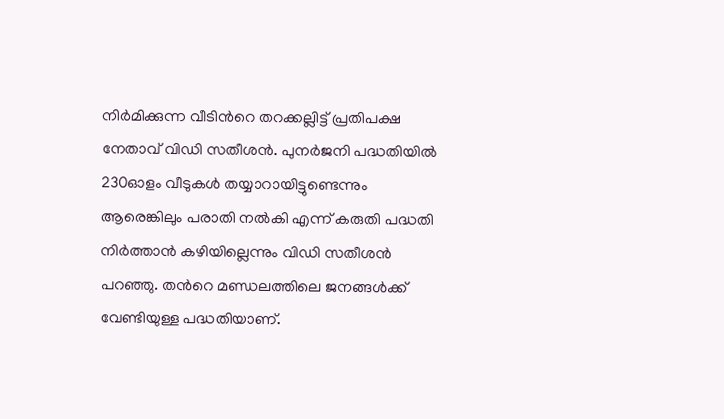നിര്‍മിക്കുന്ന വീടിന്‍റെ തറക്കല്ലിട്ട് പ്രതിപക്ഷ നേതാവ് വിഡി സതീശൻ. പുനർജനി പദ്ധതിയിൽ 230ഓളം വീടുകള്‍ തയ്യാറായിട്ടുണ്ടെന്നും ആരെങ്കിലും പരാതി നൽകി എന്ന് കരുതി പദ്ധതി നിർത്താൻ കഴിയില്ലെന്നും വിഡി സതീശൻ പറഞ്ഞു. തന്‍റെ മണ്ഡലത്തിലെ ജനങ്ങൾക്ക് വേണ്ടിയുള്ള പദ്ധതിയാണ്.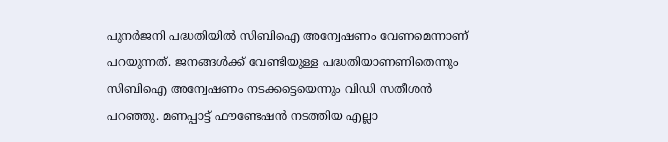പുനര്‍ജനി പദ്ധതിയിൽ സിബിഐ അന്വേഷണം വേണമെന്നാണ് പറയുന്നത്. ജനങ്ങൾക്ക് വേണ്ടിയുള്ള പദ്ധതിയാണണിതെന്നും സിബിഐ അന്വേഷണം നടക്കട്ടെയെന്നും വിഡി സതീശൻ പറഞ്ഞു. മണപ്പാട്ട് ഫൗണ്ടേഷൻ നടത്തിയ എല്ലാ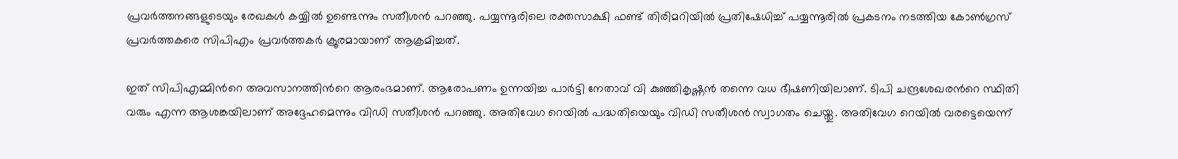പ്രവർത്തനങ്ങളുടെയും രേഖകൾ കയ്യിൽ ഉണ്ടെന്നും സതീശൻ പറഞ്ഞു. പയ്യന്നൂരിലെ രക്തസാക്ഷി ഫണ്ട് തിരിമറിയിൽ പ്രതിഷേധിച്ച് പയ്യന്നൂരിൽ പ്രകടനം നടത്തിയ കോൺഗ്രസ്‌ പ്രവർത്തകരെ സിപിഎം പ്രവര്‍ത്തകര്‍ ക്രൂരമായാണ് ആക്രമിച്ചത്.

ഇത്‌ സിപിഎമ്മിന്‍റെ അവസാനത്തിന്‍റെ ആരംഭമാണ്. ആരോപണം ഉന്നയിച്ച പാർട്ടി നേതാവ് വി കുഞ്ഞികൃഷ്ണൻ തന്നെ വധ ഭീഷണിയിലാണ്. ടിപി ചന്ദ്രശേഖരന്‍റെ സ്ഥിതി വരും എന്ന ആശങ്കയിലാണ് അദ്ദേഹമെന്നും വിഡി സതീശൻ പറഞ്ഞു. അതിവേഗ റെയിൽ പദ്ധതിയെയും വിഡി സതീശൻ സ്വാഗതം ചെയ്തു. അതിവേഗ റെയിൽ വരട്ടെയെന്ന്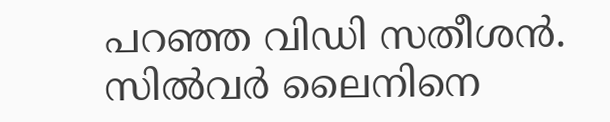പറഞ്ഞ വിഡി സതീശൻ. സിൽവര്‍ ലൈനിനെ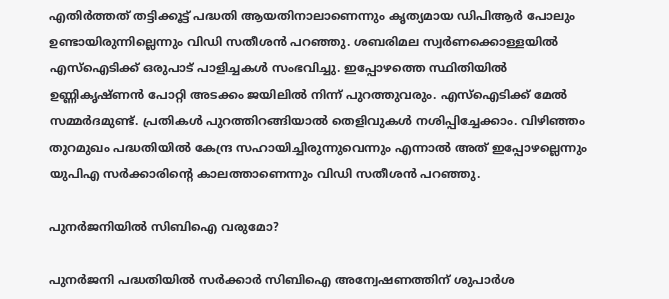എതിര്‍ത്തത് തട്ടിക്കൂട്ട് പദ്ധതി ആയതിനാലാണെന്നും കൃത്യമായ ഡിപിആര്‍ പോലും ഉണ്ടായിരുന്നില്ലെന്നും വിഡി സതീശൻ പറഞ്ഞു. ശബരിമല സ്വര്‍ണക്കൊള്ളയിൽ എസ്ഐടിക്ക് ഒരുപാട് പാളിച്ചകള്‍ സംഭവിച്ചു. ഇപ്പോഴത്തെ സ്ഥിതിയിൽ ഉണ്ണികൃഷ്ണൻ പോറ്റി അടക്കം ജയിലിൽ നിന്ന് പുറത്തുവരും. എസ്ഐടിക്ക് മേൽ സമ്മര്‍ദമുണ്ട്. പ്രതികൾ പുറത്തിറങ്ങിയാൽ തെളിവുകൾ നശിപ്പിച്ചേക്കാം. വിഴിഞ്ഞം തുറമുഖം പദ്ധതിയിൽ കേന്ദ്ര സഹായിച്ചിരുന്നുവെന്നും എന്നാൽ അത് ഇപ്പോഴല്ലെന്നും യുപിഎ സര്‍ക്കാരിന്‍റെ കാലത്താണെന്നും വിഡി സതീശൻ പറഞ്ഞു.

പുനര്‍ജനിയിൽ സിബിഐ വരുമോ?

പുനർജനി പദ്ധതിയിൽ സർക്കാർ സിബിഐ അന്വേഷണത്തിന് ശുപാർശ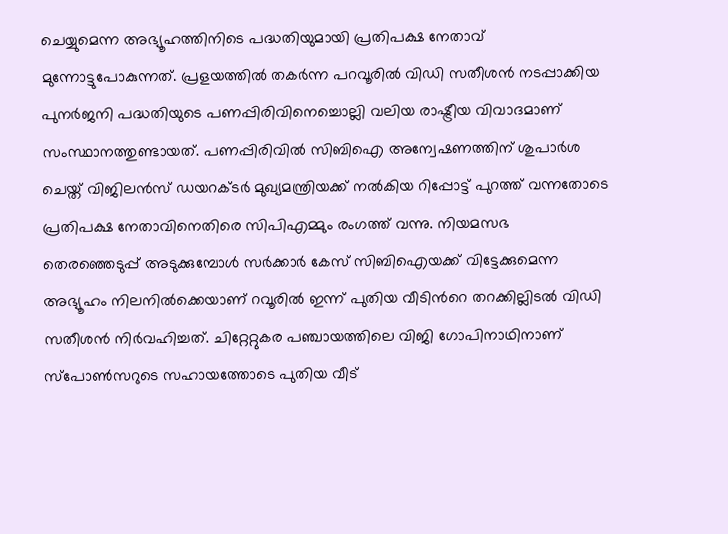ചെയ്യുമെന്ന അഭ്യൂഹത്തിനിടെ പദ്ധതിയുമായി പ്രതിപക്ഷ നേതാവ് മുന്നോട്ടുപോകുന്നത്. പ്രളയത്തിൽ തകർന്ന പറവൂരിൽ വിഡി സതീശൻ നടപ്പാക്കിയ പുനർജനി പദ്ധതിയുടെ പണപ്പിരിവിനെച്ചൊല്ലി വലിയ രാഷ്ട്രീയ വിവാദമാണ് സംസ്ഥാനത്തുണ്ടായത്. പണപ്പിരിവിൽ സിബിഐ അന്വേഷണത്തിന് ശുപാർശ ചെയ്ത് വിജിലൻസ് ഡയറക്ടർ മുഖ്യമന്ത്രിയക്ക് നൽകിയ റിപ്പോ‍ട്ട് പുറത്ത് വന്നതോടെ പ്രതിപക്ഷ നേതാവിനെതിരെ സിപിഎമ്മും രംഗത്ത് വന്നു. നിയമസഭ തെരഞ്ഞെടുപ്പ് അടുക്കുമ്പോൾ സർക്കാർ കേസ് സിബിഐയക്ക് വിട്ടേക്കുമെന്ന അഭ്യൂഹം നിലനിൽക്കെയാണ് റവൂരിൽ ഇന്ന് പുതിയ വീടിന്‍റെ തറക്കില്ലിടൽ വിഡി സതീശൻ നിർവഹിച്ചത്. ചിറ്റേറ്റുകര പഞ്ചായത്തിലെ വിജി ഗോപിനാഥിനാണ് സ്പോൺസറുടെ സഹായത്തോടെ പുതിയ വീട്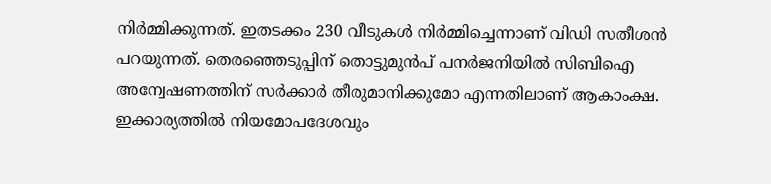നിർമ്മിക്കുന്നത്. ഇതടക്കം 230 വീടുകൾ നിർമ്മിച്ചെന്നാണ് വിഡി സതീശൻ പറയുന്നത്. തെരഞ്ഞെടുപ്പിന് തൊട്ടുമുൻപ് പനർജനിയിൽ സിബിഐ അന്വേഷണത്തിന് സർക്കാർ തീരുമാനിക്കുമോ എന്നതിലാണ് ആകാംക്ഷ. ഇക്കാര്യത്തിൽ നിയമോപദേശവും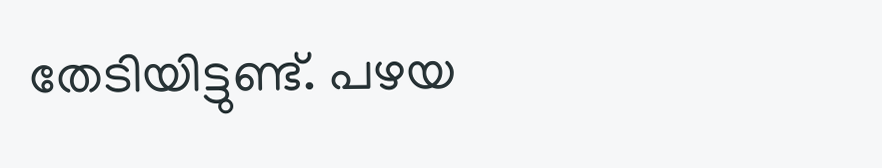തേടിയിട്ടുണ്ട്. പഴയ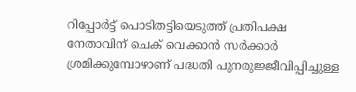റിപ്പോർട്ട് പൊടിതട്ടിയെടുത്ത് പ്രതിപക്ഷ നേതാവിന് ചെക് വെക്കാൻ സർക്കാർ ശ്രമിക്കുമ്പോഴാണ് പദ്ധതി പുനരുജ്ജീവിപ്പിച്ചുള്ള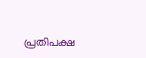പ്രതിപക്ഷ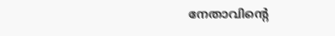നേതാവിന്‍റെ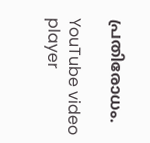പ്രതിരോധം.

YouTube video player